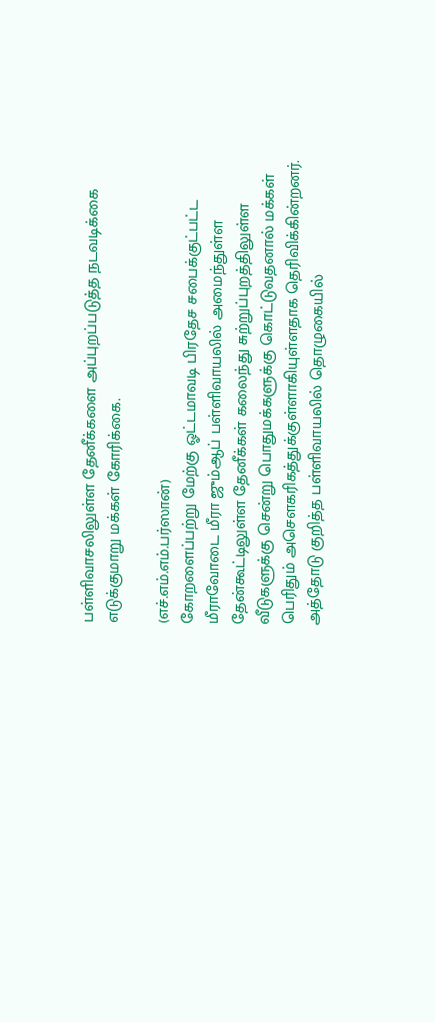பள்ளிவாசலிலுள்ள தேனீக்களை அப்புறப்படுத்த நடவடிக்கை எடுக்குமாறு மக்கள் கோரிக்கை.

(எச்.எம்.எம்.பர்ஸான்)
கோறளைப்பற்று மேற்கு ஓட்டமாவடி பிரதேச சபைக்குட்பட்ட
மீராவோடை மீரா ஜும்ஆப் பள்ளிவாயலில் அமைந்துள்ள தேன்கூட்டிலுள்ள தேனீக்கள் கலைந்து சுற்றுப்புறத்திலுள்ள வீடுகளுக்கு சென்று பொதுமக்களுக்கு கொட்டுவதனால் மக்கள் பெரிதும் அசௌகரிகத்துக்குள்ளாகியுள்ளதாக தெரிவிக்கின்றனர்.
அத்தோடு குறித்த பள்ளிவாயலில் தொழுகையில்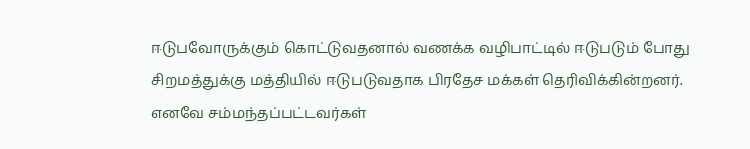ஈடுபவோருக்கும் கொட்டுவதனால் வணக்க வழிபாட்டில் ஈடுபடும் போது சிறமத்துக்கு மத்தியில் ஈடுபடுவதாக பிரதேச மக்கள் தெரிவிக்கின்றனர்.
எனவே சம்மந்தப்பட்டவர்கள்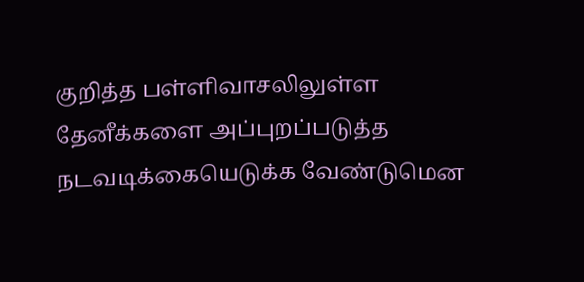குறித்த பள்ளிவாசலிலுள்ள தேனீக்களை அப்புறப்படுத்த நடவடிக்கையெடுக்க வேண்டுமென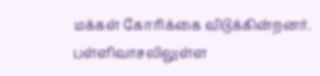மக்கள் கோரிக்கை விடுக்கின்றனர்.
பள்ளிவாசலிலுள்ள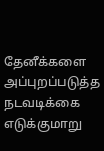தேனீக்களை அப்புறப்படுத்த நடவடிக்கை எடுக்குமாறு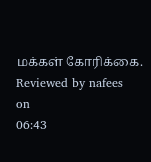மக்கள் கோரிக்கை.
Reviewed by nafees
on
06:43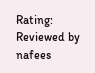Rating:
Reviewed by nafees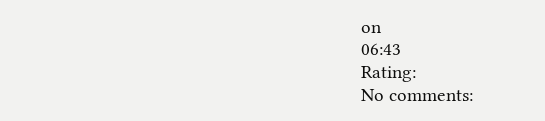on
06:43
Rating:
No comments: